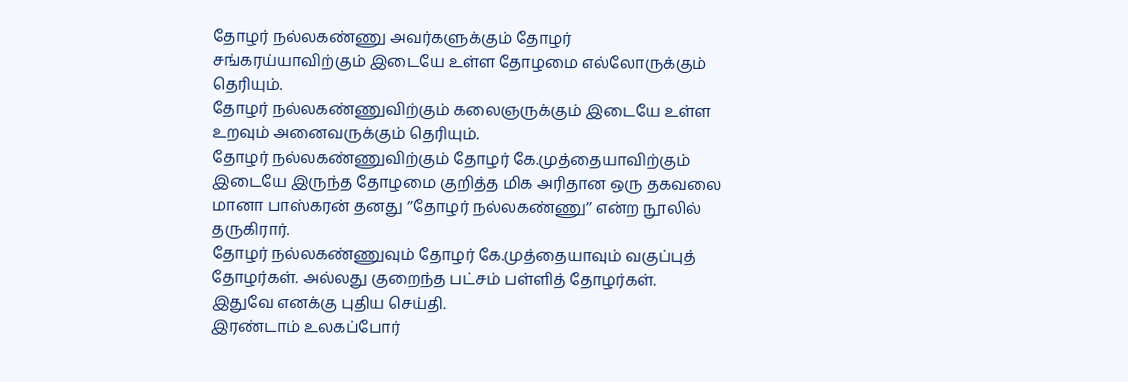தோழர் நல்லகண்ணு அவர்களுக்கும் தோழர் சங்கரய்யாவிற்கும் இடையே உள்ள தோழமை எல்லோருக்கும் தெரியும்.
தோழர் நல்லகண்ணுவிற்கும் கலைஞருக்கும் இடையே உள்ள உறவும் அனைவருக்கும் தெரியும்.
தோழர் நல்லகண்ணுவிற்கும் தோழர் கே.முத்தையாவிற்கும் இடையே இருந்த தோழமை குறித்த மிக அரிதான ஒரு தகவலை மானா பாஸ்கரன் தனது ‘’தோழர் நல்லகண்ணு’’ என்ற நூலில் தருகிரார்.
தோழர் நல்லகண்ணுவும் தோழர் கே.முத்தையாவும் வகுப்புத் தோழர்கள். அல்லது குறைந்த பட்சம் பள்ளித் தோழர்கள்.
இதுவே எனக்கு புதிய செய்தி.
இரண்டாம் உலகப்போர்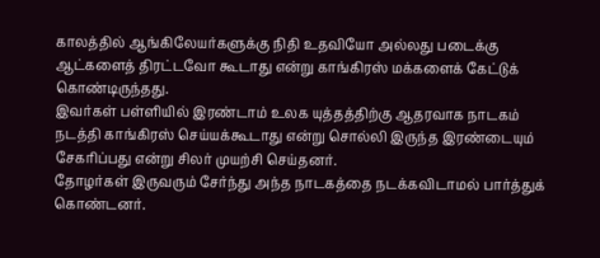காலத்தில் ஆங்கிலேயர்களுக்கு நிதி உதவியோ அல்லது படைக்கு ஆட்களைத் திரட்டவோ கூடாது என்று காங்கிரஸ் மக்களைக் கேட்டுக் கொண்டிருந்தது.
இவர்கள் பள்ளியில் இரண்டாம் உலக யுத்தத்திற்கு ஆதரவாக நாடகம் நடத்தி காங்கிரஸ் செய்யக்கூடாது என்று சொல்லி இருந்த இரண்டையும் சேகரிப்பது என்று சிலர் முயற்சி செய்தனர்.
தோழர்கள் இருவரும் சேர்ந்து அந்த நாடகத்தை நடக்கவிடாமல் பார்த்துக் கொண்டனர்.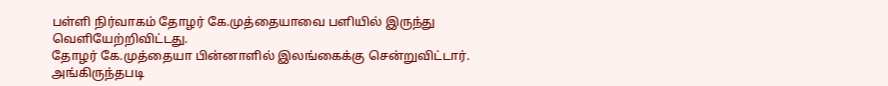பள்ளி நிர்வாகம் தோழர் கே.முத்தையாவை பளியில் இருந்து வெளியேற்றிவிட்டது.
தோழர் கே.முத்தையா பின்னாளில் இலங்கைக்கு சென்றுவிட்டார்.
அங்கிருந்தபடி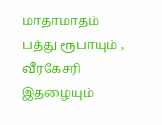மாதாமாதம் பத்து ரூபாயும் , வீரகேசரி இதழையும்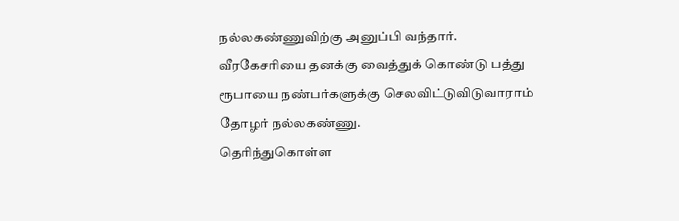நல்லகண்ணுவிற்கு அனுப்பி வந்தார்.
வீரகேசரியை தனக்கு வைத்துக் கொண்டு பத்து ரூபாயை நண்பர்களுக்கு செலவிட்டுவிடுவாராம் தோழர் நல்லகண்ணு.
தெரிந்துகொள்ள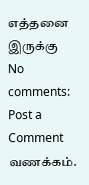எத்தனை இருக்கு
No comments:
Post a Comment
வணக்கம்.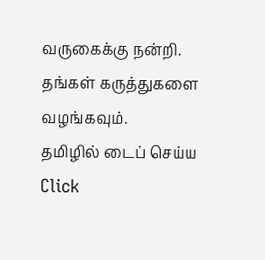வருகைக்கு நன்றி. தங்கள் கருத்துகளை வழங்கவும்.
தமிழில் டைப் செய்ய Click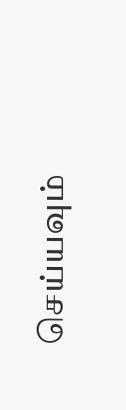செய்யவும்